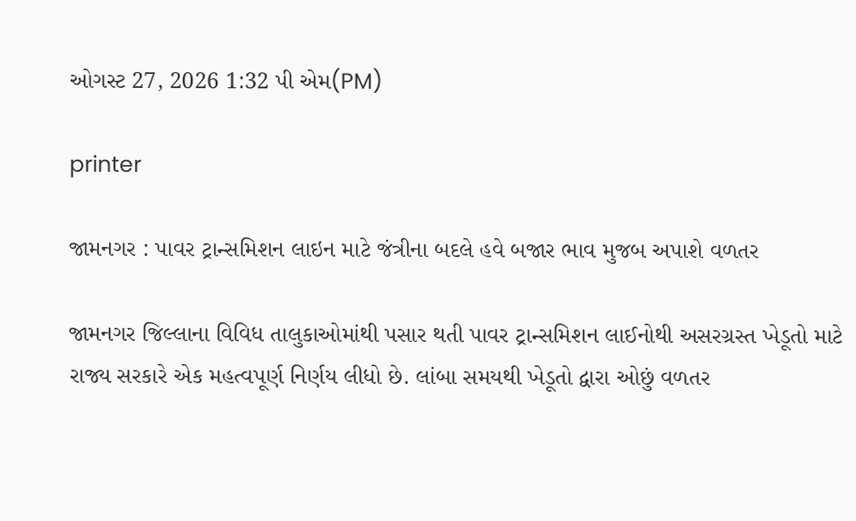ઓગસ્ટ 27, 2026 1:32 પી એમ(PM)

printer

જામનગર : પાવર ટ્રાન્સમિશન લાઇન માટે જંત્રીના બદલે હવે બજાર ભાવ મુજબ અપાશે વળતર

જામનગર જિલ્લાના વિવિધ તાલુકાઓમાંથી પસાર થતી પાવર ટ્રાન્સમિશન લાઈનોથી અસરગ્રસ્ત ખેડૂતો માટે રાજ્ય સરકારે એક મહત્વપૂર્ણ નિર્ણય લીધો છે. લાંબા સમયથી ખેડૂતો દ્વારા ઓછું વળતર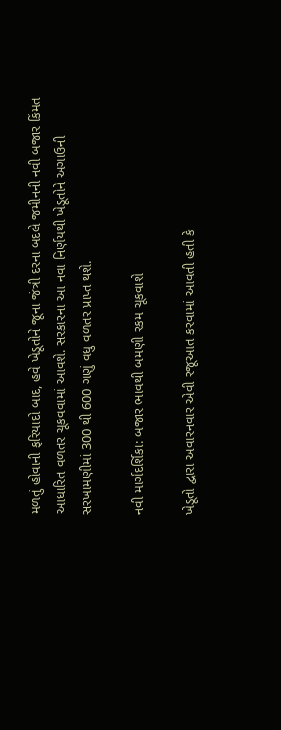મળતું હોવાની ફરિયાદો બાદ, હવે ખેડૂતોને જૂના જંત્રી દરના બદલે જમીનની નવી બજાર કિંમત આધારિત વળતર ચૂકવવામાં આવશે. સરકારના આ નવા નિર્ણયથી ખેડૂતોને અગાઉની સરખામણીમાં 300 થી 600 ગણું વધુ વળતર પ્રાપ્ત થશે.

નવી માર્ગદર્શિકા: બજાર ભાવથી બમણી રકમ ચૂકવાશે

ખેડૂતો દ્વારા અવારનવાર એવી રજૂઆત કરવામાં આવતી હતી કે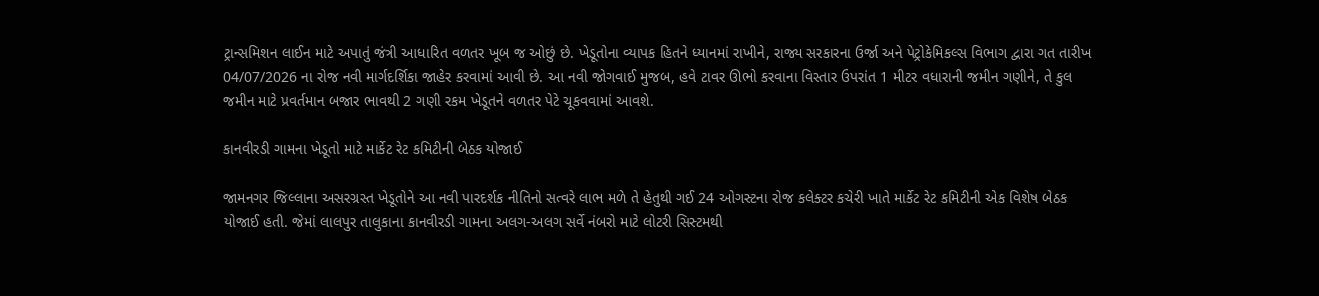ટ્રાન્સમિશન લાઈન માટે અપાતું જંત્રી આધારિત વળતર ખૂબ જ ઓછું છે. ખેડૂતોના વ્યાપક હિતને ધ્યાનમાં રાખીને, રાજ્ય સરકારના ઉર્જા અને પેટ્રોકેમિકલ્સ વિભાગ દ્વારા ગત તારીખ 04/07/2026 ના રોજ નવી માર્ગદર્શિકા જાહેર કરવામાં આવી છે. આ નવી જોગવાઈ મુજબ, હવે ટાવર ઊભો કરવાના વિસ્તાર ઉપરાંત 1 મીટર વધારાની જમીન ગણીને, તે કુલ જમીન માટે પ્રવર્તમાન બજાર ભાવથી 2 ગણી રકમ ખેડૂતને વળતર પેટે ચૂકવવામાં આવશે.

કાનવીરડી ગામના ખેડૂતો માટે માર્કેટ રેટ કમિટીની બેઠક યોજાઈ

જામનગર જિલ્લાના અસરગ્રસ્ત ખેડૂતોને આ નવી પારદર્શક નીતિનો સત્વરે લાભ મળે તે હેતુથી ગઈ 24 ઓગસ્ટના રોજ કલેક્ટર કચેરી ખાતે માર્કેટ રેટ કમિટીની એક વિશેષ બેઠક યોજાઈ હતી. જેમાં લાલપુર તાલુકાના કાનવીરડી ગામના અલગ-અલગ સર્વે નંબરો માટે લોટરી સિસ્ટમથી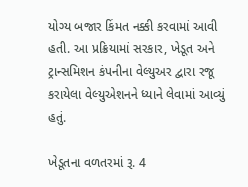યોગ્ય બજાર કિંમત નક્કી કરવામાં આવી હતી. આ પ્રક્રિયામાં સરકાર, ખેડૂત અને ટ્રાન્સમિશન કંપનીના વેલ્યુઅર દ્વારા રજૂ કરાયેલા વેલ્યુએશનને ધ્યાને લેવામાં આવ્યું હતું.

ખેડૂતના વળતરમાં રૂ. 4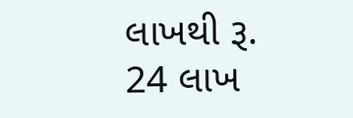લાખથી રૂ. 24 લાખ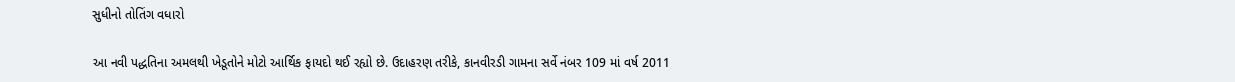સુધીનો તોતિંગ વધારો

આ નવી પદ્ધતિના અમલથી ખેડૂતોને મોટો આર્થિક ફાયદો થઈ રહ્યો છે. ઉદાહરણ તરીકે, કાનવીરડી ગામના સર્વે નંબર 109 માં વર્ષ 2011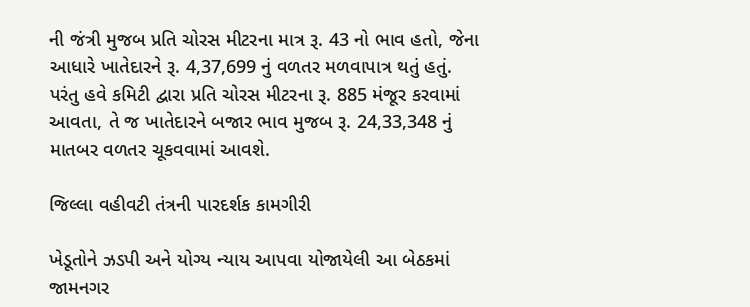ની જંત્રી મુજબ પ્રતિ ચોરસ મીટરના માત્ર રૂ. 43 નો ભાવ હતો, જેના આધારે ખાતેદારને રૂ. 4,37,699 નું વળતર મળવાપાત્ર થતું હતું. પરંતુ હવે કમિટી દ્વારા પ્રતિ ચોરસ મીટરના રૂ. 885 મંજૂર કરવામાં આવતા, તે જ ખાતેદારને બજાર ભાવ મુજબ રૂ. 24,33,348 નું માતબર વળતર ચૂકવવામાં આવશે.

જિલ્લા વહીવટી તંત્રની પારદર્શક કામગીરી

ખેડૂતોને ઝડપી અને યોગ્ય ન્યાય આપવા યોજાયેલી આ બેઠકમાં જામનગર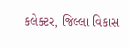કલેક્ટર, જિલ્લા વિકાસ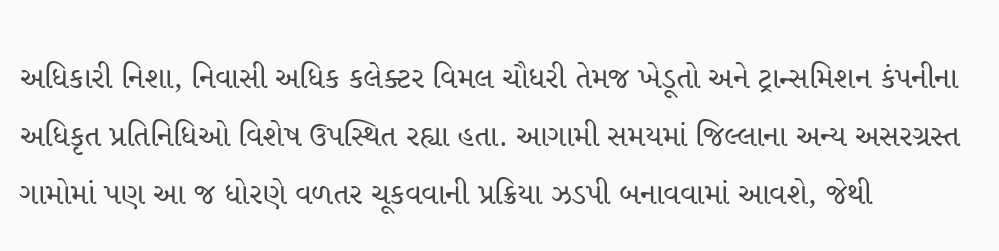અધિકારી નિશા, નિવાસી અધિક કલેક્ટર વિમલ ચૌધરી તેમજ ખેડૂતો અને ટ્રાન્સમિશન કંપનીના અધિકૃત પ્રતિનિધિઓ વિશેષ ઉપસ્થિત રહ્યા હતા. આગામી સમયમાં જિલ્લાના અન્ય અસરગ્રસ્ત ગામોમાં પણ આ જ ધોરણે વળતર ચૂકવવાની પ્રક્રિયા ઝડપી બનાવવામાં આવશે, જેથી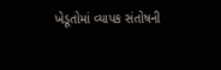ખેડૂતોમાં વ્યાપક સંતોષની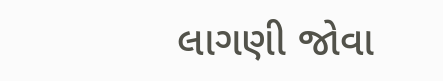લાગણી જોવા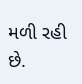મળી રહી છે.